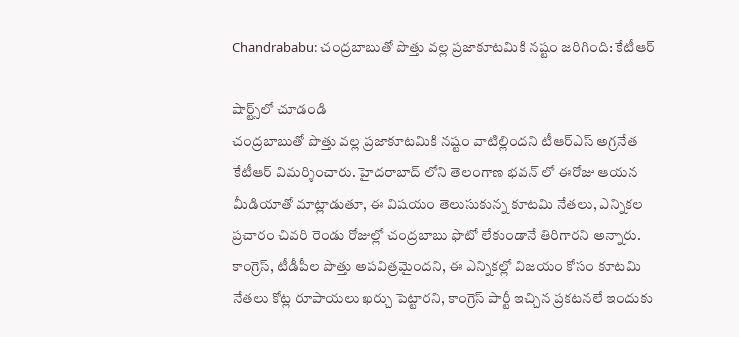Chandrababu: చంద్రబాబుతో పొత్తు వల్ల ప్రజాకూటమికి నష్టం జరిగింది: కేటీఆర్

షార్ట్స్‌లో చూడండి
చంద్రబాబుతో పొత్తు వల్ల ప్రజాకూటమికి నష్టం వాటిల్లిందని టీఆర్ఎస్ అగ్రనేత కేటీఆర్ విమర్శించారు. హైదరాబాద్ లోని తెలంగాణ భవన్ లో ఈరోజు ఆయన మీడియాతో మాట్లాడుతూ, ఈ విషయం తెలుసుకున్న కూటమి నేతలు, ఎన్నికల ప్రచారం చివరి రెండు రోజుల్లో చంద్రబాబు ఫొటో లేకుండానే తిరిగారని అన్నారు. కాంగ్రెస్, టీడీపీల పొత్తు అపవిత్రమైందని, ఈ ఎన్నికల్లో విజయం కోసం కూటమి నేతలు కోట్ల రూపాయలు ఖర్చు పెట్టారని, కాంగ్రెస్ పార్టీ ఇచ్చిన ప్రకటనలే ఇందుకు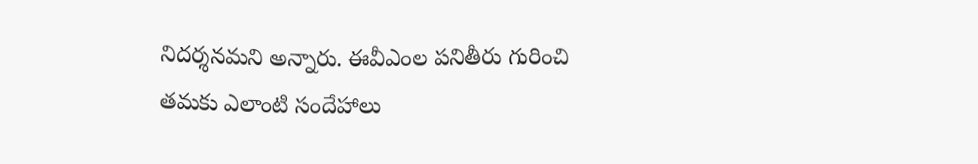నిదర్శనమని అన్నారు. ఈవీఎంల పనితీరు గురించి తమకు ఎలాంటి సందేహాలు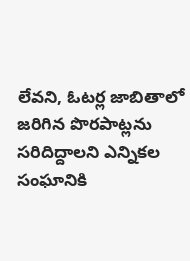లేవని, ఓటర్ల జాబితాలో జరిగిన పొరపాట్లను సరిదిద్దాలని ఎన్నికల సంఘానికి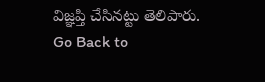విజ్ఞప్తి చేసినట్టు తెలిపారు.
Go Back to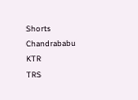Shorts
Chandrababu
KTR
TRS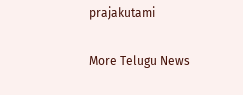prajakutami

More Telugu News